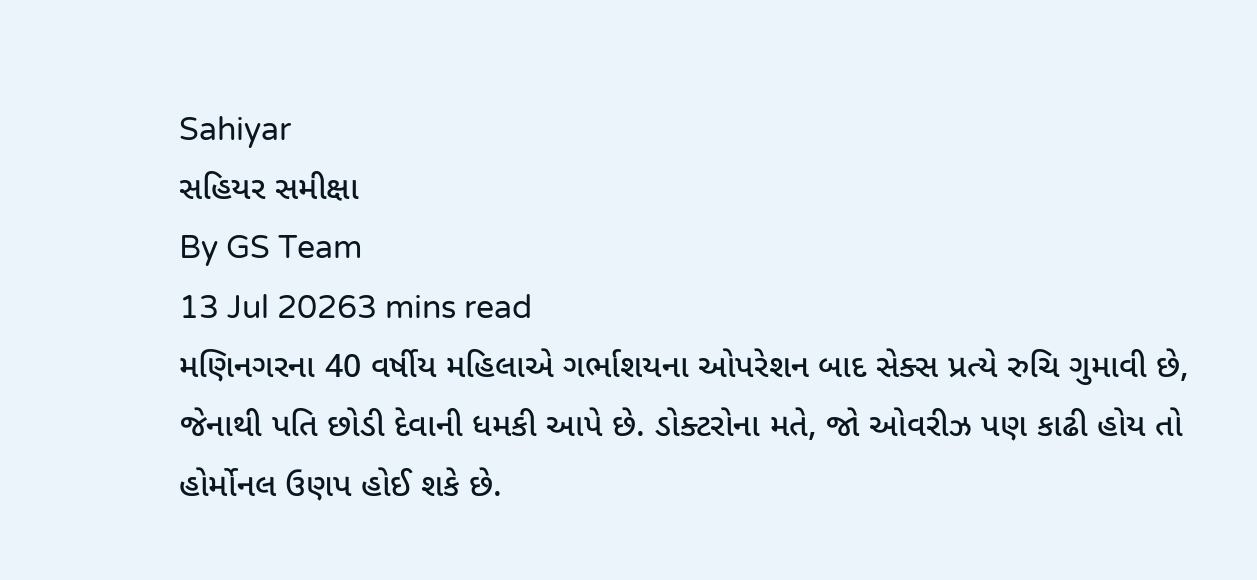Sahiyar
સહિયર સમીક્ષા
By GS Team
13 Jul 20263 mins read
મણિનગરના 40 વર્ષીય મહિલાએ ગર્ભાશયના ઓપરેશન બાદ સેક્સ પ્રત્યે રુચિ ગુમાવી છે, જેનાથી પતિ છોડી દેવાની ધમકી આપે છે. ડોક્ટરોના મતે, જો ઓવરીઝ પણ કાઢી હોય તો હોર્મોનલ ઉણપ હોઈ શકે છે.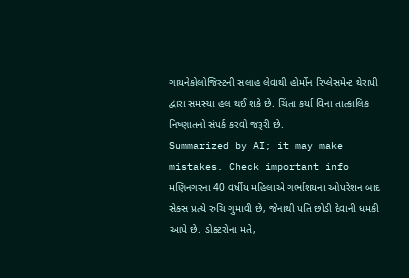ગાયનેકોલોજિસ્ટની સલાહ લેવાથી હોર્મોન રિપ્લેસમેન્ટ થેરાપી દ્વારા સમસ્યા હલ થઈ શકે છે. ચિંતા કર્યા વિના તાત્કાલિક નિષ્ણાતનો સંપર્ક કરવો જરૂરી છે.
Summarized by AI; it may make mistakes. Check important info
મણિનગરના 40 વર્ષીય મહિલાએ ગર્ભાશયના ઓપરેશન બાદ સેક્સ પ્રત્યે રુચિ ગુમાવી છે, જેનાથી પતિ છોડી દેવાની ધમકી આપે છે. ડોક્ટરોના મતે,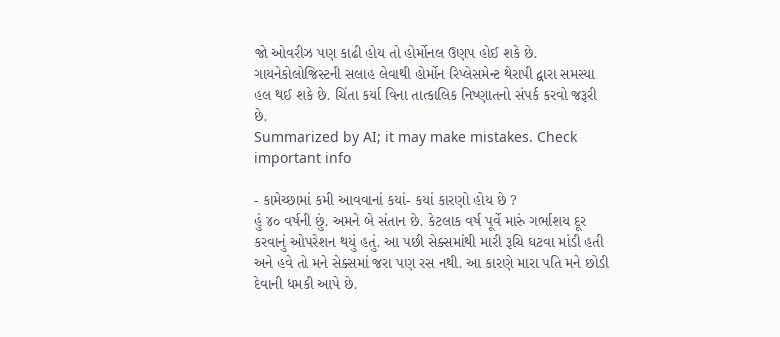જો ઓવરીઝ પણ કાઢી હોય તો હોર્મોનલ ઉણપ હોઈ શકે છે. ગાયનેકોલોજિસ્ટની સલાહ લેવાથી હોર્મોન રિપ્લેસમેન્ટ થેરાપી દ્વારા સમસ્યા હલ થઈ શકે છે. ચિંતા કર્યા વિના તાત્કાલિક નિષ્ણાતનો સંપર્ક કરવો જરૂરી છે.
Summarized by AI; it may make mistakes. Check important info

- કામેચ્છામાં કમી આવવાનાં કયાં- કયાં કારણો હોય છે ?
હું ૪૦ વર્ષની છું. અમને બે સંતાન છે. કેટલાક વર્ષ પૂર્વે મારું ગર્ભાશય દૂર કરવાનું ઓપરેશન થયું હતું. આ પછી સેક્સમાંથી મારી રૂચિ ઘટવા માંડી હતી અને હવે તો મને સેક્સમાં જરા પણ રસ નથી. આ કારણે મારા પતિ મને છોડી દેવાની ધમકી આપે છે.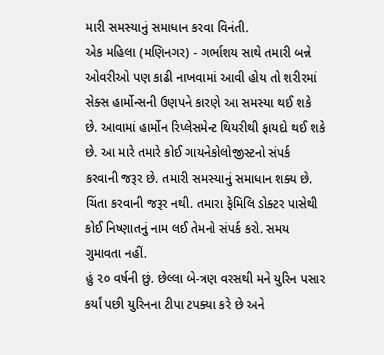મારી સમસ્યાનું સમાધાન કરવા વિનંતી.
એક મહિલા (મણિનગર) - ગર્ભાશય સાથે તમારી બન્ને ઓવરીઓ પણ કાઢી નાખવામાં આવી હોય તો શરીરમાં સેક્સ હાર્મોન્સની ઉણપને કારણે આ સમસ્યા થઈ શકે છે. આવામાં હાર્મોન રિપ્લેસમેન્ટ થિયરીથી ફાયદો થઈ શકે છે. આ મારે તમારે કોઈ ગાયનેકોલોજીસ્ટનો સંપર્ક કરવાની જરૂર છે. તમારી સમસ્યાનું સમાધાન શક્ય છે. ચિંતા કરવાની જરૂર નથી. તમારા ફેમિલિ ડોક્ટર પાસેથી કોઈ નિષ્ણાતનું નામ લઈ તેમનો સંપર્ક કરો. સમય ગુમાવતા નહીં.
હું ૨૦ વર્ષની છું. છેલ્લા બે-ત્રણ વરસથી મને યુરિન પસાર કર્યાં પછી યુરિનના ટીપા ટપક્યા કરે છે અને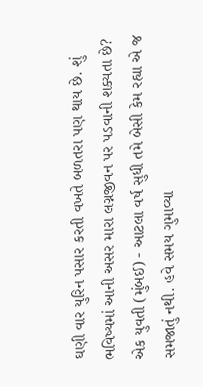ઘણી વાર યુરિન પસાર કરતી વખતે બળતરા પણ થાય છે. શું ભવિષ્યમાં આની અસર મારા લગ્નજીવન પર પડવાની શક્યતા છે?
એક યુવતી (મુંબઈ) - આટલા વર્ષ સુધી તમે બેસી કેમ રહ્યા એ જ સમજાતું નથી. હવે સમય ગુમાવ્યા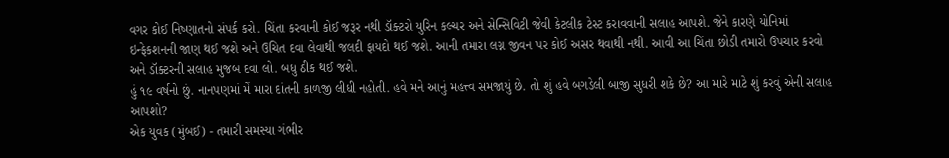વગર કોઈ નિષ્ણાતનો સંપર્ક કરો. ચિંતા કરવાની કોઈ જરૂર નથી ડૉક્ટરો યુરિન કલ્ચર અને સેન્સિવિટી જેવી કેટલીક ટેસ્ટ કરાવવાની સલાહ આપશે. જેને કારણે યોનિમાં ઇન્ફેકશનની જાણ થઈ જશે અને ઉચિત દવા લેવાથી જલદી ફાયદો થઈ જશે. આની તમારા લગ્ન જીવન પર કોઈ અસર થવાથી નથી. આવી આ ચિંતા છોડી તમારો ઉપચાર કરવો અને ડૉક્ટરની સલાહ મુજબ દવા લો. બધુ ઠીક થઈ જશે.
હું ૧૯ વર્ષનો છું. નાનપણમાં મેં મારા દાંતની કાળજી લીધી નહોતી. હવે મને આનું મહત્ત્વ સમજાયું છે. તો શું હવે બગડેલી બાજી સુધરી શકે છે? આ મારે માટે શું કરવું એની સલાહ આપશો?
એક યુવક (મુંબઈ) - તમારી સમસ્યા ગંભીર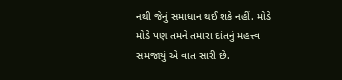નથી જેનું સમાધાન થઈ શકે નહીં. મોડે મોડે પણ તમને તમારા દાંતનું મહત્ત્વ સમજાયું એ વાત સારી છે.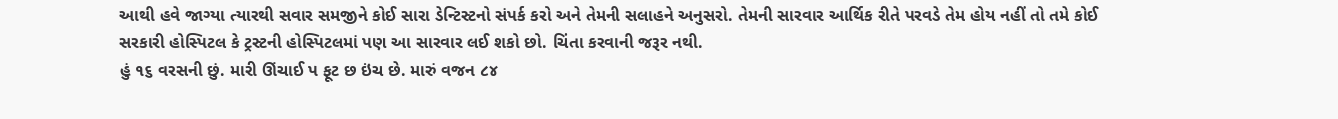આથી હવે જાગ્યા ત્યારથી સવાર સમજીને કોઈ સારા ડેન્ટિસ્ટનો સંપર્ક કરો અને તેમની સલાહને અનુસરો. તેમની સારવાર આર્થિક રીતે પરવડે તેમ હોય નહીં તો તમે કોઈ સરકારી હોસ્પિટલ કે ટ્રસ્ટની હોસ્પિટલમાં પણ આ સારવાર લઈ શકો છો. ચિંતા કરવાની જરૂર નથી.
હું ૧૬ વરસની છું. મારી ઊંચાઈ પ ફૂટ છ ઇંચ છે. મારું વજન ૮૪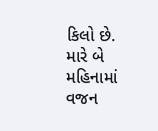કિલો છે. મારે બે મહિનામાં વજન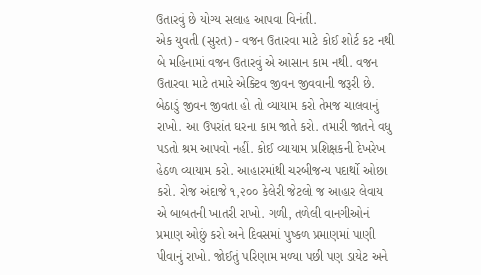ઉતારવું છે યોગ્ય સલાહ આપવા વિનંતી.
એક યુવતી (સુરત) - વજન ઉતારવા માટે કોઈ શોર્ટ કટ નથી બે મહિનામાં વજન ઉતારવું એ આસાન કામ નથી. વજન ઉતારવા માટે તમારે એક્ટિવ જીવન જીવવાની જરૂરી છે. બેઠાડું જીવન જીવતા હો તો વ્યાયામ કરો તેમજ ચાલવાનું રાખો. આ ઉપરાંત ઘરના કામ જાતે કરો. તમારી જાતને વધુ પડતો શ્રમ આપવો નહીં. કોઈ વ્યાયામ પ્રશિક્ષકની દેખરેખ હેઠળ વ્યાયામ કરો. આહારમાંથી ચરબીજન્ય પદાર્થો ઓછા કરો. રોજ અંદાજે ૧,૨૦૦ કેલેરી જેટલો જ આહાર લેવાય એ બાબતની ખાતરી રાખો. ગળી, તળેલી વાનગીઓનં પ્રમાણ ઓછું કરો અને દિવસમાં પુષ્કળ પ્રમાણમાં પાણી પીવાનું રાખો. જોઈતું પરિણામ મળ્યા પછી પણ ડાયેટ અને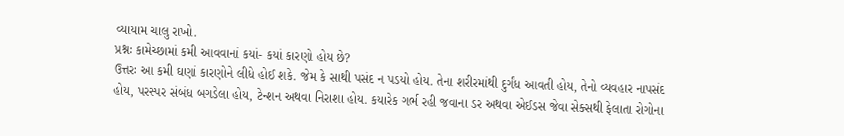વ્યાયામ ચાલુ રાખો.
પ્રશ્નઃ કામેચ્છામાં કમી આવવાનાં કયાં- કયાં કારણો હોય છે?
ઉત્તરઃ આ કમી ઘણાં કારણોને લીધે હોઈ શકે. જેમ કે સાથી પસંદ ન પડયો હોય. તેના શરીરમાંથી દુર્ગંધ આવતી હોય, તેનો વ્યવહાર નાપસંદ હોય, પરસ્પર સંબંધ બગડેલા હોય, ટેન્શન અથવા નિરાશા હોય. કયારેક ગર્ભ રહી જવાના ડર અથવા એઈડસ જેવા સેક્સથી ફેલાતા રોગોના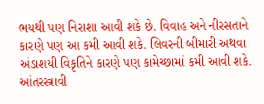ભયથી પણ નિરાશા આવી શકે છે. વિવાહ અને નીરસતાને કારણે પણ આ કમી આવી શકે. લિવરની બીમારી અથવા અંડાશયી વિકૃતિને કારણે પણ કામેચ્છામાં કમી આવી શકે. આંતરસ્ત્રાવી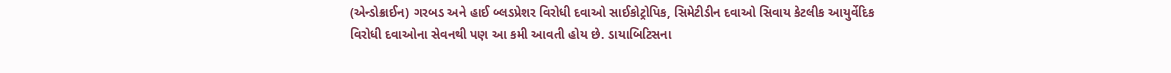(એન્ડોક્રાઈન) ગરબડ અને હાઈ બ્લડપ્રેશર વિરોધી દવાઓ સાઈકોટ્રોપિક, સિમેટીડીન દવાઓ સિવાય કેટલીક આયુર્વેદિક વિરોધી દવાઓના સેવનથી પણ આ કમી આવતી હોય છે. ડાયાબિટિસના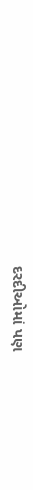દરદીઓમાં પણ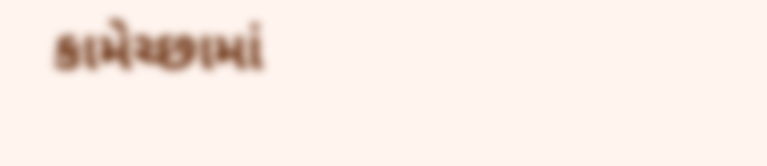કામેચ્છામાં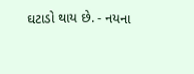ઘટાડો થાય છે. - નયના